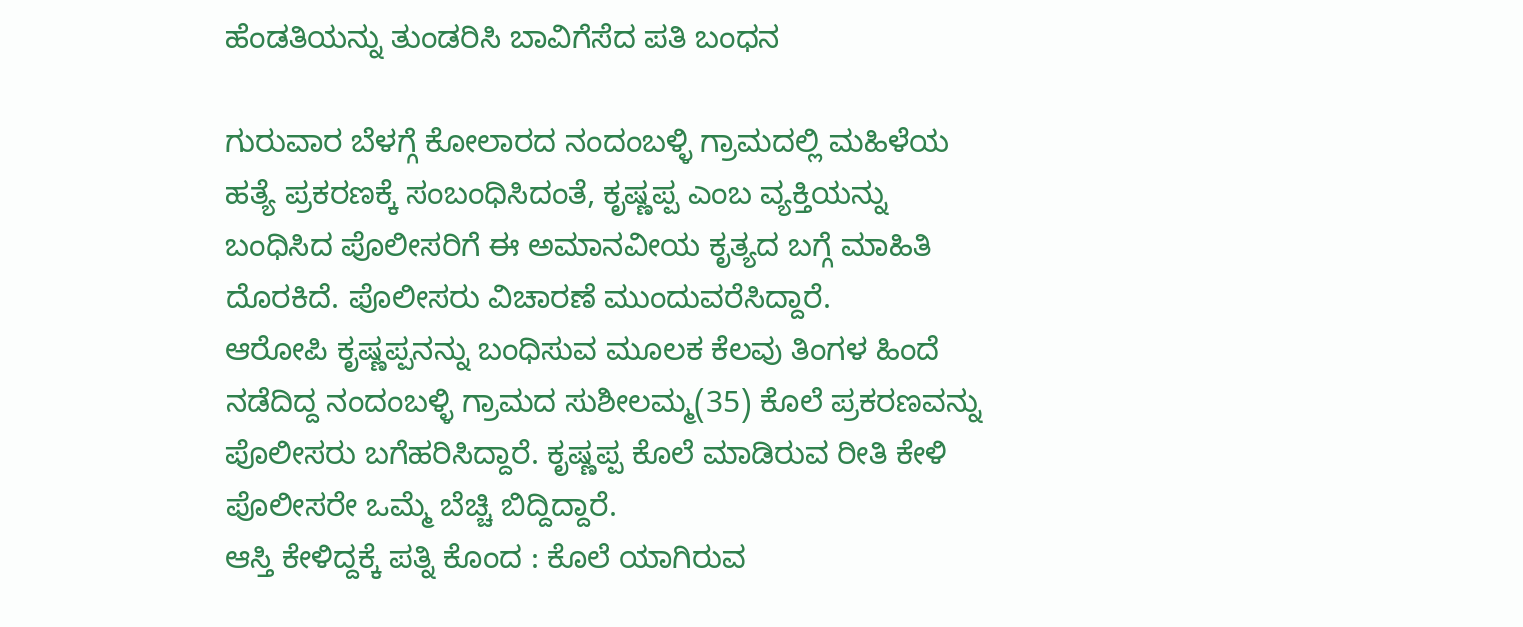ಹೆಂಡತಿಯನ್ನು ತುಂಡರಿಸಿ ಬಾವಿಗೆಸೆದ ಪತಿ ಬಂಧನ

ಗುರುವಾರ ಬೆಳಗ್ಗೆ ಕೋಲಾರದ ನಂದಂಬಳ್ಳಿ ಗ್ರಾಮದಲ್ಲಿ ಮಹಿಳೆಯ ಹತ್ಯೆ ಪ್ರಕರಣಕ್ಕೆ ಸಂಬಂಧಿಸಿದಂತೆ, ಕೃಷ್ಣಪ್ಪ ಎಂಬ ವ್ಯಕ್ತಿಯನ್ನು ಬಂಧಿಸಿದ ಪೊಲೀಸರಿಗೆ ಈ ಅಮಾನವೀಯ ಕೃತ್ಯದ ಬಗ್ಗೆ ಮಾಹಿತಿ ದೊರಕಿದೆ. ಪೊಲೀಸರು ವಿಚಾರಣೆ ಮುಂದುವರೆಸಿದ್ದಾರೆ.
ಆರೋಪಿ ಕೃಷ್ಣಪ್ಪನನ್ನು ಬಂಧಿಸುವ ಮೂಲಕ ಕೆಲವು ತಿಂಗಳ ಹಿಂದೆ ನಡೆದಿದ್ದ ನಂದಂಬಳ್ಳಿ ಗ್ರಾಮದ ಸುಶೀಲಮ್ಮ(35) ಕೊಲೆ ಪ್ರಕರಣವನ್ನು ಪೊಲೀಸರು ಬಗೆಹರಿಸಿದ್ದಾರೆ. ಕೃಷ್ಣಪ್ಪ ಕೊಲೆ ಮಾಡಿರುವ ರೀತಿ ಕೇಳಿ ಪೊಲೀಸರೇ ಒಮ್ಮೆ ಬೆಚ್ಚಿ ಬಿದ್ದಿದ್ದಾರೆ.
ಆಸ್ತಿ ಕೇಳಿದ್ದಕ್ಕೆ ಪತ್ನಿ ಕೊಂದ : ಕೊಲೆ ಯಾಗಿರುವ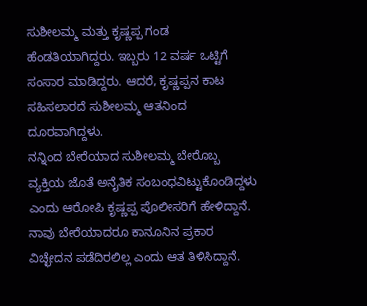ಸುಶೀಲಮ್ಮ ಮತ್ತು ಕೃಷ್ಣಪ್ಪ ಗಂಡ ಹೆಂಡತಿಯಾಗಿದ್ದರು. ಇಬ್ಬರು 12 ವರ್ಷ ಒಟ್ಟಿಗೆ ಸಂಸಾರ ಮಾಡಿದ್ದರು. ಆದರೆ, ಕೃಷ್ಣಪ್ಪನ ಕಾಟ ಸಹಿಸಲಾರದೆ ಸುಶೀಲಮ್ಮ ಆತನಿಂದ ದೂರವಾಗಿದ್ದಳು.
ನನ್ನಿಂದ ಬೇರೆಯಾದ ಸುಶೀಲಮ್ಮ ಬೇರೊಬ್ಬ ವ್ಯಕ್ತಿಯ ಜೊತೆ ಅನೈತಿಕ ಸಂಬಂಧವಿಟ್ಟುಕೊಂಡಿದ್ದಳು ಎಂದು ಆರೋಪಿ ಕೃಷ್ಣಪ್ಪ ಪೊಲೀಸರಿಗೆ ಹೇಳಿದ್ದಾನೆ. ನಾವು ಬೇರೆಯಾದರೂ ಕಾನೂನಿನ ಪ್ರಕಾರ ವಿಚ್ಛೇದನ ಪಡೆದಿರಲಿಲ್ಲ ಎಂದು ಆತ ತಿಳಿಸಿದ್ದಾನೆ.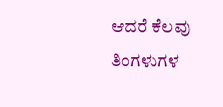ಆದರೆ ಕೆಲವು ತಿಂಗಳುಗಳ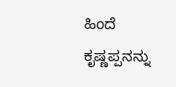ಹಿಂದೆ ಕೃಷ್ಣಪ್ಪನನ್ನು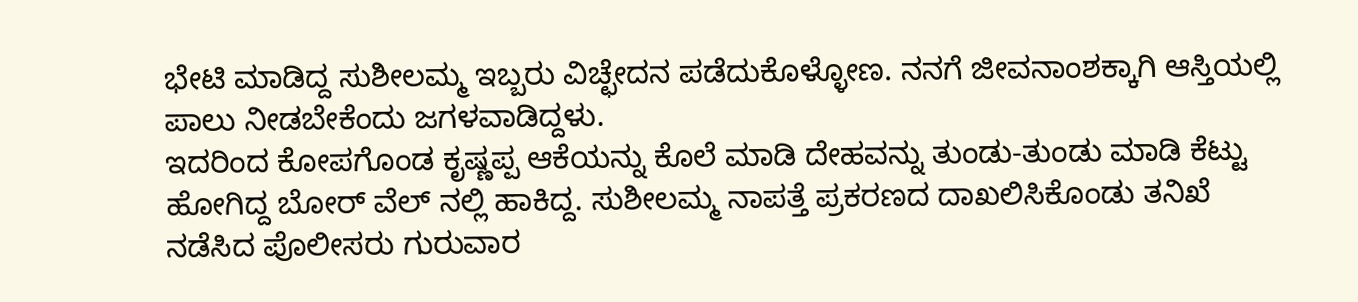ಭೇಟಿ ಮಾಡಿದ್ದ ಸುಶೀಲಮ್ಮ ಇಬ್ಬರು ವಿಚ್ಛೇದನ ಪಡೆದುಕೊಳ್ಳೋಣ. ನನಗೆ ಜೀವನಾಂಶಕ್ಕಾಗಿ ಆಸ್ತಿಯಲ್ಲಿ ಪಾಲು ನೀಡಬೇಕೆಂದು ಜಗಳವಾಡಿದ್ದಳು.
ಇದರಿಂದ ಕೋಪಗೊಂಡ ಕೃಷ್ಣಪ್ಪ ಆಕೆಯನ್ನು ಕೊಲೆ ಮಾಡಿ ದೇಹವನ್ನು ತುಂಡು-ತುಂಡು ಮಾಡಿ ಕೆಟ್ಟು ಹೋಗಿದ್ದ ಬೋರ್ ವೆಲ್ ನಲ್ಲಿ ಹಾಕಿದ್ದ. ಸುಶೀಲಮ್ಮ ನಾಪತ್ತೆ ಪ್ರಕರಣದ ದಾಖಲಿಸಿಕೊಂಡು ತನಿಖೆ ನಡೆಸಿದ ಪೊಲೀಸರು ಗುರುವಾರ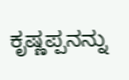ಕೃಷ್ಣಪ್ಪನನ್ನು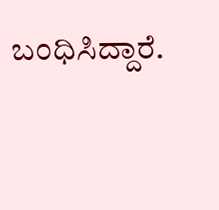ಬಂಧಿಸಿದ್ದಾರೆ.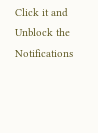Click it and Unblock the Notifications